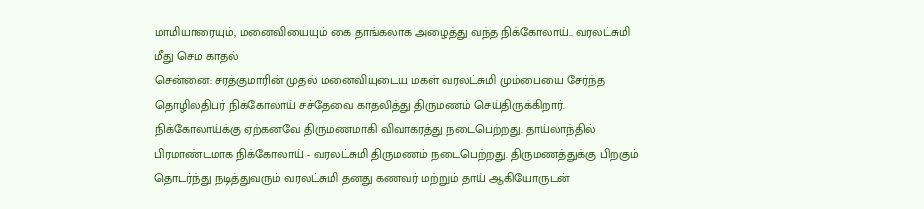மாமியாரையும், மனைவியையும் கை தாங்கலாக அழைத்து வந்த நிக்கோலாய்.. வரலட்சுமி மீது செம காதல்
சென்னை: சரத்குமாரின் முதல் மனைவியுடைய மகள் வரலட்சுமி மும்பையை சேர்ந்த தொழிலதிபர் நிக்கோலாய் சச்தேவை காதலித்து திருமணம் செய்திருக்கிறார். நிக்கோலாய்க்கு ஏற்கனவே திருமணமாகி விவாகரத்து நடைபெற்றது. தாய்லாந்தில் பிரமாண்டமாக நிக்கோலாய் - வரலட்சுமி திருமணம் நடைபெற்றது. திருமணத்துக்கு பிறகும் தொடர்ந்து நடித்துவரும் வரலட்சுமி தனது கணவர் மற்றும் தாய் ஆகியோருடன்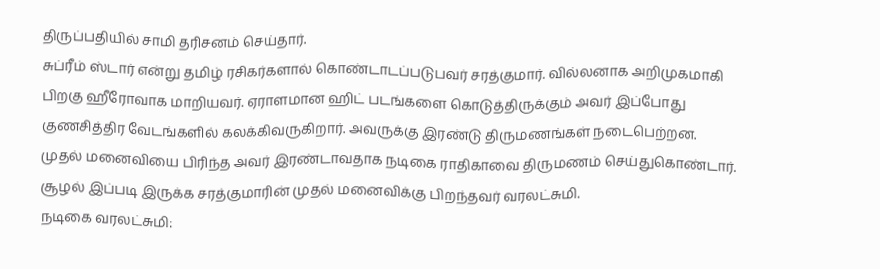திருப்பதியில் சாமி தரிசனம் செய்தார்.
சுப்ரீம் ஸ்டார் என்று தமிழ் ரசிகர்களால் கொண்டாடப்படுபவர் சரத்குமார். வில்லனாக அறிமுகமாகி பிறகு ஹீரோவாக மாறியவர். ஏராளமான ஹிட் படங்களை கொடுத்திருக்கும் அவர் இப்போது குணசித்திர வேடங்களில் கலக்கிவருகிறார். அவருக்கு இரண்டு திருமணங்கள் நடைபெற்றன. முதல் மனைவியை பிரிந்த அவர் இரண்டாவதாக நடிகை ராதிகாவை திருமணம் செய்துகொண்டார். சூழல் இப்படி இருக்க சரத்குமாரின் முதல் மனைவிக்கு பிறந்தவர் வரலட்சுமி.
நடிகை வரலட்சுமி: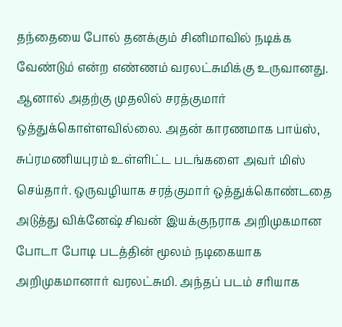தந்தையை போல் தனக்கும் சினிமாவில் நடிக்க வேண்டும் என்ற எண்ணம் வரலட்சுமிக்கு உருவானது. ஆனால் அதற்கு முதலில் சரத்குமார் ஒத்துக்கொள்ளவில்லை. அதன் காரணமாக பாய்ஸ், சுப்ரமணியபுரம் உள்ளிட்ட படங்களை அவர் மிஸ் செய்தார். ஒருவழியாக சரத்குமார் ஒத்துக்கொண்டதை அடுத்து விக்னேஷ் சிவன் இயக்குநராக அறிமுகமான போடா போடி படத்தின் மூலம் நடிகையாக அறிமுகமானார் வரலட்சுமி. அந்தப் படம் சரியாக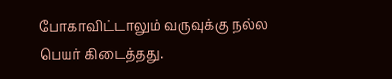போகாவிட்டாலும் வருவுக்கு நல்ல பெயர் கிடைத்தது.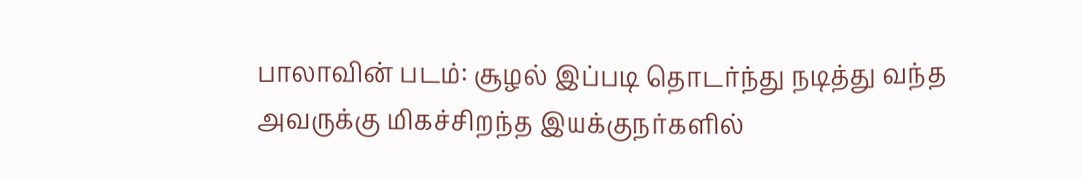பாலாவின் படம்: சூழல் இப்படி தொடர்ந்து நடித்து வந்த அவருக்கு மிகச்சிறந்த இயக்குநர்களில்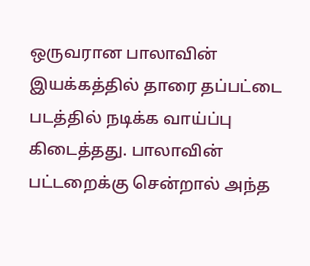ஒருவரான பாலாவின் இயக்கத்தில் தாரை தப்பட்டை படத்தில் நடிக்க வாய்ப்பு கிடைத்தது. பாலாவின் பட்டறைக்கு சென்றால் அந்த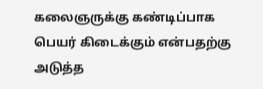கலைஞருக்கு கண்டிப்பாக பெயர் கிடைக்கும் என்பதற்கு அடுத்த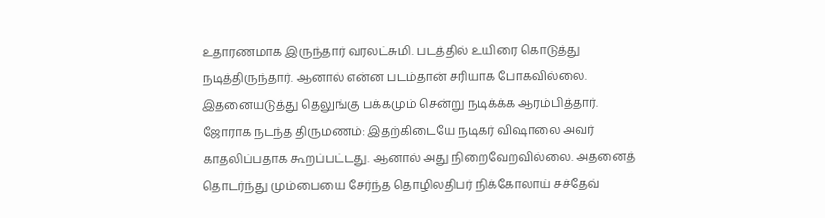உதாரணமாக இருந்தார் வரலட்சுமி. படத்தில் உயிரை கொடுத்து நடித்திருந்தார். ஆனால் என்ன படம்தான் சரியாக போகவில்லை. இதனையடுத்து தெலுங்கு பக்கமும் சென்று நடிக்க்க ஆரம்பித்தார்.
ஜோராக நடந்த திருமணம்: இதற்கிடையே நடிகர் விஷாலை அவர் காதலிப்பதாக கூறப்பட்டது. ஆனால் அது நிறைவேறவில்லை. அதனைத் தொடர்ந்து மும்பையை சேர்ந்த தொழிலதிபர் நிக்கோலாய் சச்தேவ்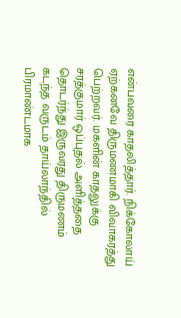என்பவரை காதலித்தார். நிக்கோலாய் ஏற்கனவே திருமணமாகி விவாகரத்து பெற்றவர். மகளின் காதலுக்கு சரத்குமார் ஒப்புதல் அளித்ததை தொடர்ந்து இருவரது திருமணம் கடந்த வருடம் தாய்லாந்தில் பிரமாண்டமாக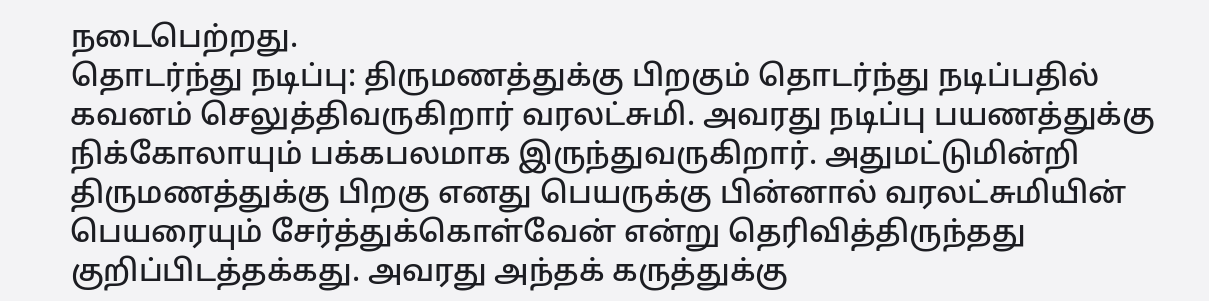நடைபெற்றது.
தொடர்ந்து நடிப்பு: திருமணத்துக்கு பிறகும் தொடர்ந்து நடிப்பதில் கவனம் செலுத்திவருகிறார் வரலட்சுமி. அவரது நடிப்பு பயணத்துக்கு நிக்கோலாயும் பக்கபலமாக இருந்துவருகிறார். அதுமட்டுமின்றி திருமணத்துக்கு பிறகு எனது பெயருக்கு பின்னால் வரலட்சுமியின் பெயரையும் சேர்த்துக்கொள்வேன் என்று தெரிவித்திருந்தது குறிப்பிடத்தக்கது. அவரது அந்தக் கருத்துக்கு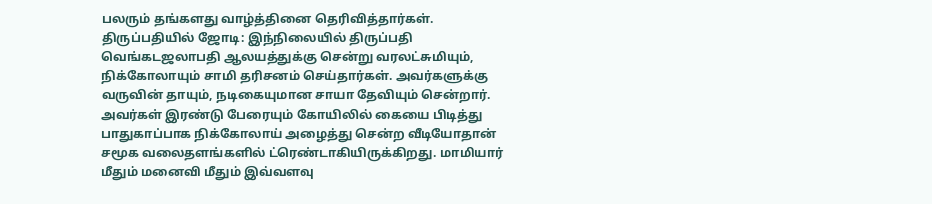பலரும் தங்களது வாழ்த்தினை தெரிவித்தார்கள்.
திருப்பதியில் ஜோடி: இந்நிலையில் திருப்பதி வெங்கடஜலாபதி ஆலயத்துக்கு சென்று வரலட்சுமியும், நிக்கோலாயும் சாமி தரிசனம் செய்தார்கள். அவர்களுக்கு வருவின் தாயும், நடிகையுமான சாயா தேவியும் சென்றார். அவர்கள் இரண்டு பேரையும் கோயிலில் கையை பிடித்து பாதுகாப்பாக நிக்கோலாய் அழைத்து சென்ற வீடியோதான் சமூக வலைதளங்களில் ட்ரெண்டாகியிருக்கிறது. மாமியார் மீதும் மனைவி மீதும் இவ்வளவு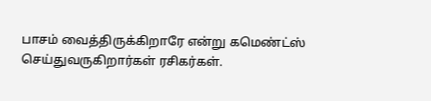பாசம் வைத்திருக்கிறாரே என்று கமெண்ட்ஸ் செய்துவருகிறார்கள் ரசிகர்கள்.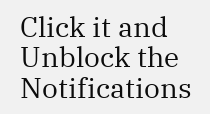Click it and Unblock the Notifications